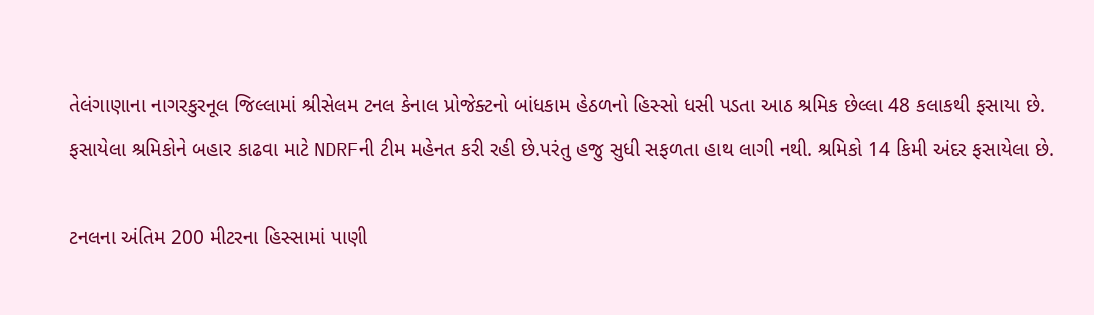તેલંગાણાના નાગરકુરનૂલ જિલ્લામાં શ્રીસેલમ ટનલ કેનાલ પ્રોજેક્ટનો બાંધકામ હેઠળનો હિસ્સો ધસી પડતા આઠ શ્રમિક છેલ્લા 48 કલાકથી ફસાયા છે. ફસાયેલા શ્રમિકોને બહાર કાઢવા માટે NDRFની ટીમ મહેનત કરી રહી છે.પરંતુ હજુ સુધી સફળતા હાથ લાગી નથી. શ્રમિકો 14 કિમી અંદર ફસાયેલા છે.

ટનલના અંતિમ 200 મીટરના હિસ્સામાં પાણી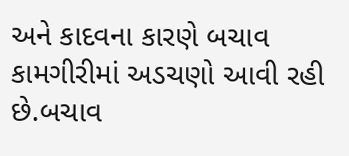અને કાદવના કારણે બચાવ કામગીરીમાં અડચણો આવી રહી છે.બચાવ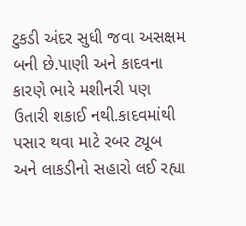ટુકડી અંદર સુધી જવા અસક્ષમ બની છે.પાણી અને કાદવના કારણે ભારે મશીનરી પણ ઉતારી શકાઈ નથી.કાદવમાંથી પસાર થવા માટે રબર ટ્યૂબ અને લાકડીનો સહારો લઈ રહ્યા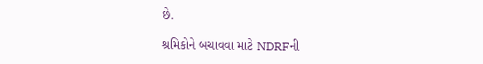છે.

શ્રમિકોને બચાવવા માટે NDRFની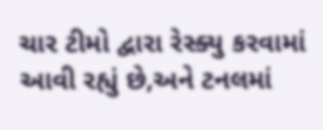ચાર ટીમો દ્વારા રેસ્ક્યુ કરવામાં આવી રહ્યું છે,અને ટનલમાં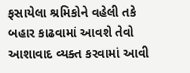ફસાયેલા શ્રમિકોને વહેલી તકે બહાર કાઢવામાં આવશે તેવો આશાવાદ વ્યક્ત કરવામાં આવી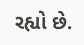રહ્યો છે.